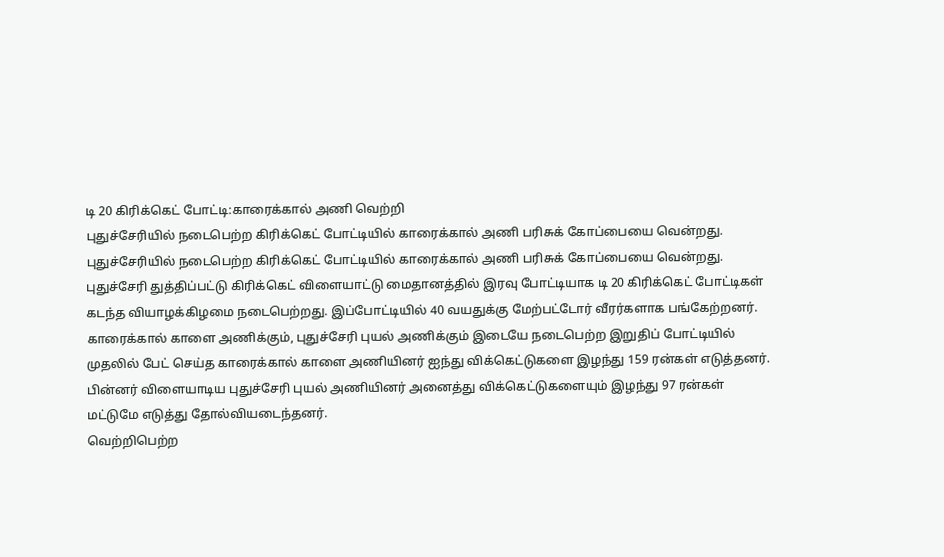டி 20 கிரிக்கெட் போட்டி:காரைக்கால் அணி வெற்றி
புதுச்சேரியில் நடைபெற்ற கிரிக்கெட் போட்டியில் காரைக்கால் அணி பரிசுக் கோப்பையை வென்றது.
புதுச்சேரியில் நடைபெற்ற கிரிக்கெட் போட்டியில் காரைக்கால் அணி பரிசுக் கோப்பையை வென்றது.
புதுச்சேரி துத்திப்பட்டு கிரிக்கெட் விளையாட்டு மைதானத்தில் இரவு போட்டியாக டி 20 கிரிக்கெட் போட்டிகள் கடந்த வியாழக்கிழமை நடைபெற்றது. இப்போட்டியில் 40 வயதுக்கு மேற்பட்டோர் வீரர்களாக பங்கேற்றனர்.
காரைக்கால் காளை அணிக்கும், புதுச்சேரி புயல் அணிக்கும் இடையே நடைபெற்ற இறுதிப் போட்டியில் முதலில் பேட் செய்த காரைக்கால் காளை அணியினர் ஐந்து விக்கெட்டுகளை இழந்து 159 ரன்கள் எடுத்தனர். பின்னர் விளையாடிய புதுச்சேரி புயல் அணியினர் அனைத்து விக்கெட்டுகளையும் இழந்து 97 ரன்கள் மட்டுமே எடுத்து தோல்வியடைந்தனர்.
வெற்றிபெற்ற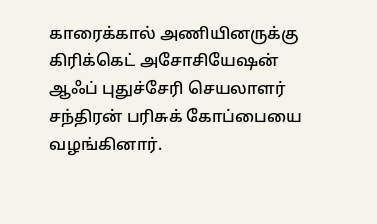காரைக்கால் அணியினருக்கு கிரிக்கெட் அசோசியேஷன் ஆஃப் புதுச்சேரி செயலாளர் சந்திரன் பரிசுக் கோப்பையை வழங்கினார்.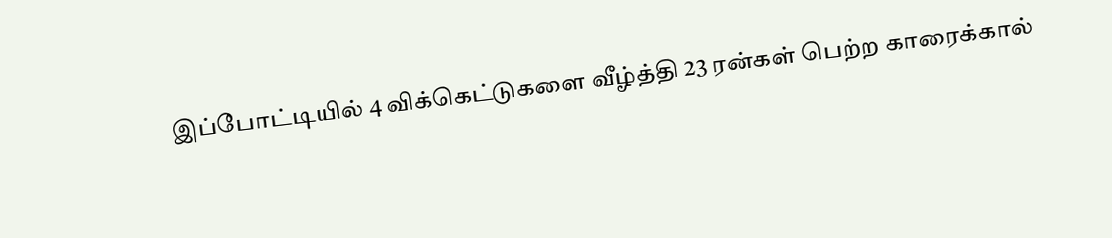இப்போட்டியில் 4 விக்கெட்டுகளை வீழ்த்தி 23 ரன்கள் பெற்ற காரைக்கால்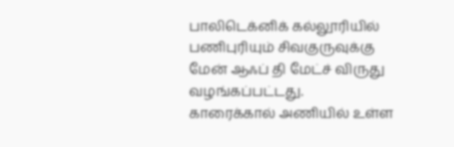பாலிடெக்னிக் கல்லூரியில் பணிபுரியும் சிவகுருவுக்கு மேன் ஆஃப் தி மேட்ச் விருது வழங்கப்பட்டது.
காரைக்கால் அணியில் உள்ள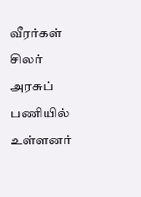வீரர்கள் சிலர் அரசுப் பணியில் உள்ளனர்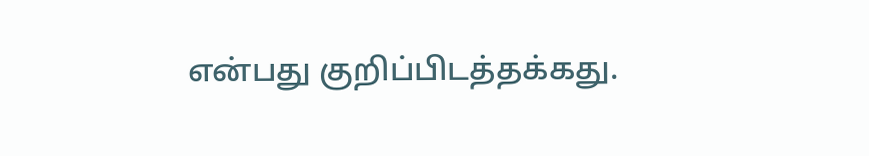என்பது குறிப்பிடத்தக்கது.